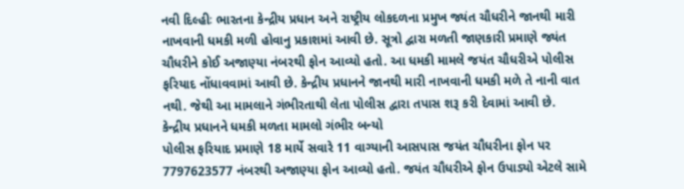નવી દિલ્હીઃ ભારતના કેન્દ્રીય પ્રધાન અને રાષ્ટ્રીય લોકદળના પ્રમુખ જ્યંત ચૌધરીને જાનથી મારી નાખવાની ધમકી મળી હોવાનુ પ્રકાશમાં આવી છે. સૂત્રો દ્વારા મળતી જાણકારી પ્રમાણે જ્યંત ચૌધરીને કોઈ અજાણ્યા નંબરથી ફોન આવ્યો હતો. આ ધમકી મામલે જયંત ચૌધરીએ પોલીસ ફરિયાદ નોંધાવવામાં આવી છે. કેન્દ્રીય પ્રધાનને જાનથી મારી નાખવાની ધમકી મળે તે નાની વાત નથી. જેથી આ મામલાને ગંભીરતાથી લેતા પોલીસ દ્વારા તપાસ શરૂ કરી દેવામાં આવી છે.
કેન્દ્રીય પ્રધાનને ધમકી મળતા મામલો ગંભીર બન્યો
પોલીસ ફરિયાદ પ્રમાણે 18 માર્યે સવારે 11 વાગ્યાની આસપાસ જયંત ચૌધરીના ફોન પર 7797623577 નંબરથી અજાણ્યા ફોન આવ્યો હતો. જયંત ચૌધરીએ ફોન ઉપાડ્યો એટલે સામે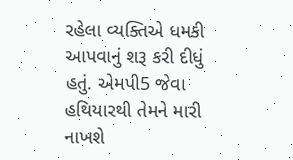રહેલા વ્યક્તિએ ધમકી આપવાનું શરૂ કરી દીધું હતું. એમપી5 જેવા હથિયારથી તેમને મારી નાખશે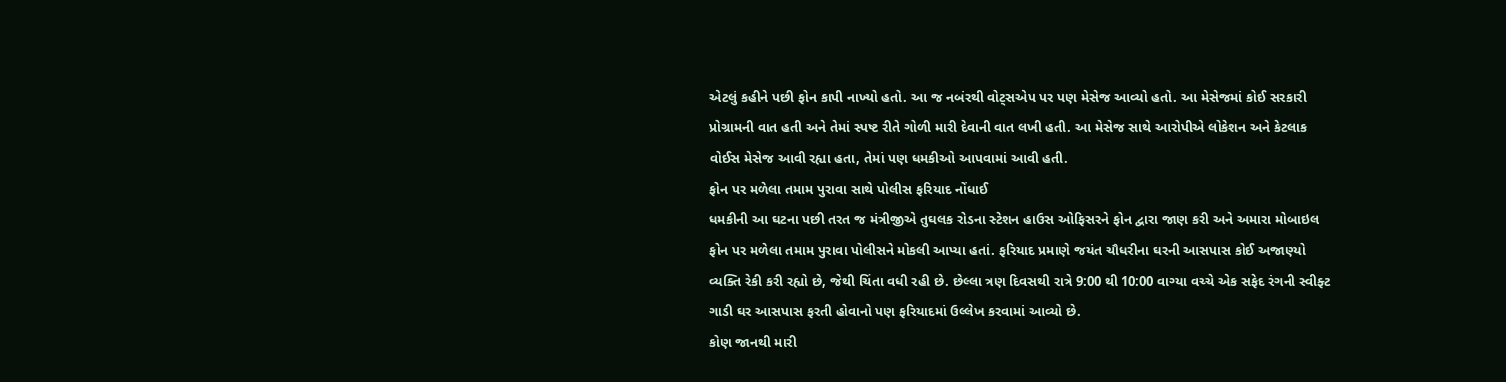એટલું કહીને પછી ફોન કાપી નાખ્યો હતો. આ જ નબંરથી વોટ્સએપ પર પણ મેસેજ આવ્યો હતો. આ મેસેજમાં કોઈ સરકારી પ્રોગ્રામની વાત હતી અને તેમાં સ્પષ્ટ રીતે ગોળી મારી દેવાની વાત લખી હતી. આ મેસેજ સાથે આરોપીએ લોકેશન અને કેટલાક વોઈસ મેસેજ આવી રહ્યા હતા, તેમાં પણ ધમકીઓ આપવામાં આવી હતી.
ફોન પર મળેલા તમામ પુરાવા સાથે પોલીસ ફરિયાદ નોંધાઈ
ધમકીની આ ઘટના પછી તરત જ મંત્રીજીએ તુઘલક રોડના સ્ટેશન હાઉસ ઓફિસરને ફોન દ્વારા જાણ કરી અને અમારા મોબાઇલ ફોન પર મળેલા તમામ પુરાવા પોલીસને મોકલી આપ્યા હતાં. ફરિયાદ પ્રમાણે જયંત ચૌધરીના ઘરની આસપાસ કોઈ અજાણ્યો વ્યક્તિ રેકી કરી રહ્યો છે, જેથી ચિંતા વધી રહી છે. છેલ્લા ત્રણ દિવસથી રાત્રે 9:00 થી 10:00 વાગ્યા વચ્ચે એક સફેદ રંગની સ્વીફ્ટ ગાડી ઘર આસપાસ ફરતી હોવાનો પણ ફરિયાદમાં ઉલ્લેખ કરવામાં આવ્યો છે.
કોણ જાનથી મારી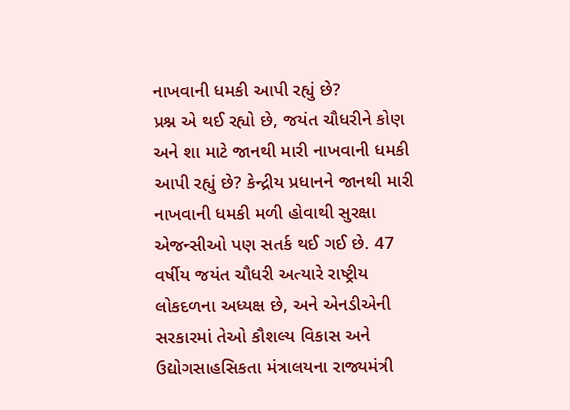નાખવાની ધમકી આપી રહ્યું છે?
પ્રશ્ન એ થઈ રહ્યો છે, જયંત ચૌધરીને કોણ અને શા માટે જાનથી મારી નાખવાની ધમકી આપી રહ્યું છે? કેન્દ્રીય પ્રધાનને જાનથી મારી નાખવાની ધમકી મળી હોવાથી સુરક્ષા એજન્સીઓ પણ સતર્ક થઈ ગઈ છે. 47 વર્ષીય જયંત ચૌધરી અત્યારે રાષ્ટ્રીય લોકદળના અધ્યક્ષ છે, અને એનડીએની સરકારમાં તેઓ કૌશલ્ય વિકાસ અને ઉદ્યોગસાહસિકતા મંત્રાલયના રાજ્યમંત્રી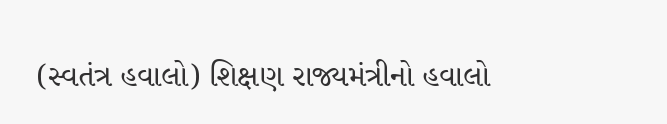(સ્વતંત્ર હવાલો) શિક્ષણ રાજ્યમંત્રીનો હવાલો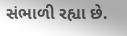સંભાળી રહ્યા છે.